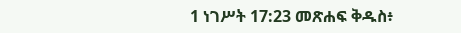1 ነገሥት 17:23 መጽሐፍ ቅዱስ፥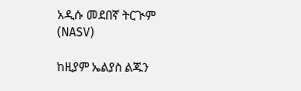አዲሱ መደበኛ ትርጒም (NASV)

ከዚያም ኤልያስ ልጁን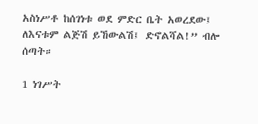አስነሥቶ ከሰገነቱ ወደ ምድር ቤት አወረደው፤ ለእናቱም ልጅሽ ይኸውልሽ፤ ድኖልሻል!” ብሎ ሰጣት።

1 ነገሥት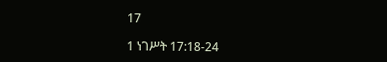17

1 ነገሥት 17:18-24